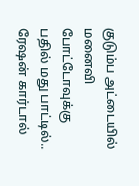குடும்ப அட்டையில் மனைவி போட்டோவுக்கு பதில் மது பாட்டில்.. ரேஷன் கார்டால்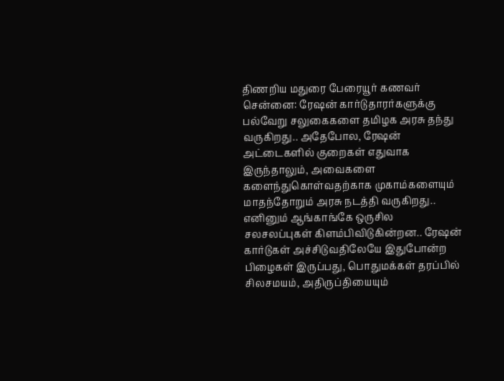திணறிய மதுரை பேரையூர் கணவர்
சென்னை: ரேஷன் கார்டுதாரர்களுக்கு பல்வேறு சலுகைகளை தமிழக அரசு தந்து வருகிறது.. அதேபோல, ரேஷன் அட்டைகளில் குறைகள் எதுவாக இருந்தாலும், அவைகளை களைந்துகொள்வதற்காக முகாம்களையும் மாதந்தோறும் அரசு நடத்தி வருகிறது.. எனினும் ஆங்காங்கே ஒருசில சலசலப்புகள் கிளம்பிவிடுகின்றன.. ரேஷன் கார்டுகள் அச்சிடுவதிலேயே இதுபோன்ற பிழைகள் இருப்பது, பொதுமக்கள் தரப்பில் சிலசமயம், அதிருப்தியையும்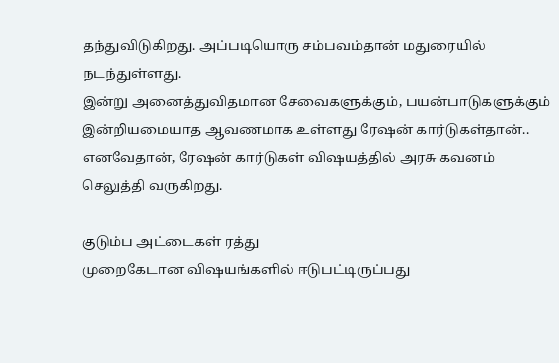தந்துவிடுகிறது. அப்படியொரு சம்பவம்தான் மதுரையில் நடந்துள்ளது.
இன்று அனைத்துவிதமான சேவைகளுக்கும், பயன்பாடுகளுக்கும் இன்றியமையாத ஆவணமாக உள்ளது ரேஷன் கார்டுகள்தான்.. எனவேதான், ரேஷன் கார்டுகள் விஷயத்தில் அரசு கவனம் செலுத்தி வருகிறது.

குடும்ப அட்டைகள் ரத்து
முறைகேடான விஷயங்களில் ஈடுபட்டிருப்பது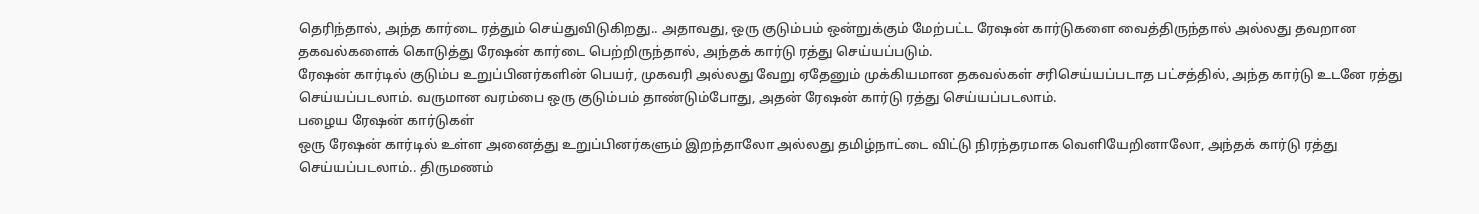தெரிந்தால், அந்த கார்டை ரத்தும் செய்துவிடுகிறது.. அதாவது, ஒரு குடும்பம் ஒன்றுக்கும் மேற்பட்ட ரேஷன் கார்டுகளை வைத்திருந்தால் அல்லது தவறான தகவல்களைக் கொடுத்து ரேஷன் கார்டை பெற்றிருந்தால், அந்தக் கார்டு ரத்து செய்யப்படும்.
ரேஷன் கார்டில் குடும்ப உறுப்பினர்களின் பெயர், முகவரி அல்லது வேறு ஏதேனும் முக்கியமான தகவல்கள் சரிசெய்யப்படாத பட்சத்தில், அந்த கார்டு உடனே ரத்து செய்யப்படலாம். வருமான வரம்பை ஒரு குடும்பம் தாண்டும்போது, அதன் ரேஷன் கார்டு ரத்து செய்யப்படலாம்.
பழைய ரேஷன் கார்டுகள்
ஒரு ரேஷன் கார்டில் உள்ள அனைத்து உறுப்பினர்களும் இறந்தாலோ அல்லது தமிழ்நாட்டை விட்டு நிரந்தரமாக வெளியேறினாலோ, அந்தக் கார்டு ரத்து செய்யப்படலாம்.. திருமணம்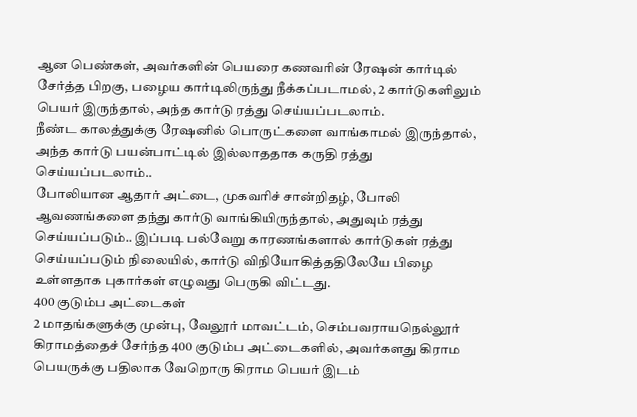ஆன பெண்கள், அவர்களின் பெயரை கணவரின் ரேஷன் கார்டில் சேர்த்த பிறகு, பழைய கார்டிலிருந்து நீக்கப்படாமல், 2 கார்டுகளிலும் பெயர் இருந்தால், அந்த கார்டு ரத்து செய்யப்படலாம்.
நீண்ட காலத்துக்கு ரேஷனில் பொருட்களை வாங்காமல் இருந்தால், அந்த கார்டு பயன்பாட்டில் இல்லாததாக கருதி ரத்து செய்யப்படலாம்..
போலியான ஆதார் அட்டை, முகவரிச் சான்றிதழ், போலி ஆவணங்களை தந்து கார்டு வாங்கியிருந்தால், அதுவும் ரத்து செய்யப்படும்.. இப்படி பல்வேறு காரணங்களால் கார்டுகள் ரத்து செய்யப்படும் நிலையில், கார்டு விநியோகித்ததிலேயே பிழை உள்ளதாக புகார்கள் எழுவது பெருகி விட்டது.
400 குடும்ப அட்டைகள்
2 மாதங்களுக்கு முன்பு, வேலூர் மாவட்டம், செம்பவராயநெல்லூர் கிராமத்தைச் சேர்ந்த 400 குடும்ப அட்டைகளில், அவர்களது கிராம பெயருக்கு பதிலாக வேறொரு கிராம பெயர் இடம்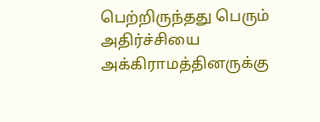பெற்றிருந்தது பெரும் அதிர்ச்சியை அக்கிராமத்தினருக்கு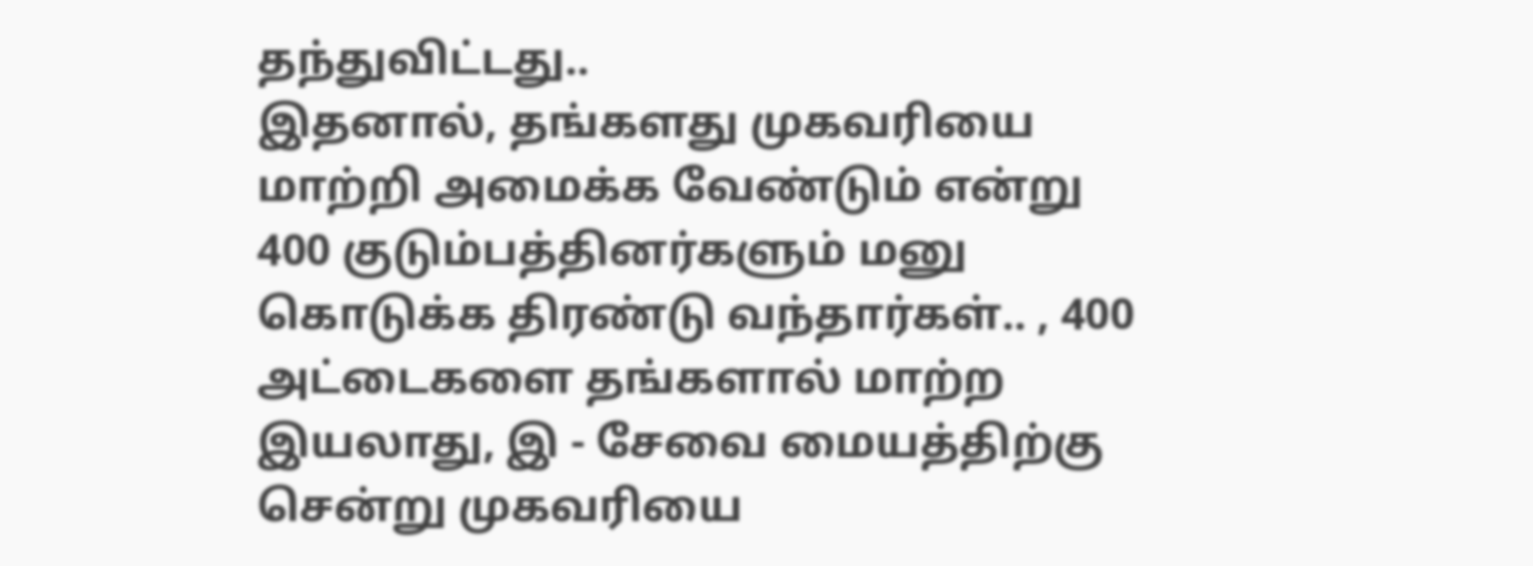தந்துவிட்டது..
இதனால், தங்களது முகவரியை மாற்றி அமைக்க வேண்டும் என்று 400 குடும்பத்தினர்களும் மனு கொடுக்க திரண்டு வந்தார்கள்.. , 400 அட்டைகளை தங்களால் மாற்ற இயலாது, இ - சேவை மையத்திற்கு சென்று முகவரியை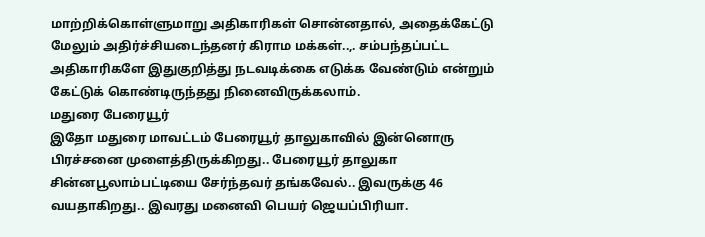மாற்றிக்கொள்ளுமாறு அதிகாரிகள் சொன்னதால், அதைக்கேட்டு மேலும் அதிர்ச்சியடைந்தனர் கிராம மக்கள்..,. சம்பந்தப்பட்ட அதிகாரிகளே இதுகுறித்து நடவடிக்கை எடுக்க வேண்டும் என்றும் கேட்டுக் கொண்டிருந்தது நினைவிருக்கலாம்.
மதுரை பேரையூர்
இதோ மதுரை மாவட்டம் பேரையூர் தாலுகாவில் இன்னொரு பிரச்சனை முளைத்திருக்கிறது.. பேரையூர் தாலுகா சின்னபூலாம்பட்டியை சேர்ந்தவர் தங்கவேல்.. இவருக்கு 46 வயதாகிறது.. இவரது மனைவி பெயர் ஜெயப்பிரியா.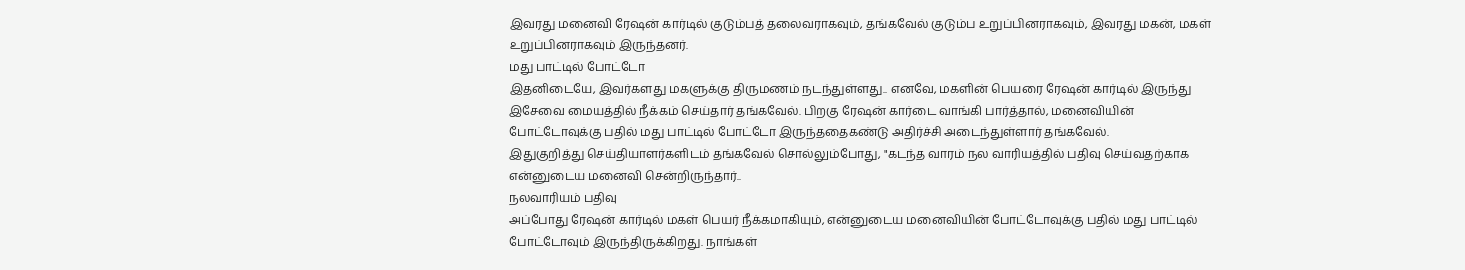இவரது மனைவி ரேஷன் கார்டில் குடும்பத் தலைவராகவும், தங்கவேல் குடும்ப உறுப்பினராகவும், இவரது மகன், மகள் உறுப்பினராகவும் இருந்தனர்.
மது பாட்டில் போட்டோ
இதனிடையே, இவர்களது மகளுக்கு திருமணம் நடந்துள்ளது.. எனவே, மகளின் பெயரை ரேஷன் கார்டில் இருந்து இசேவை மையத்தில் நீக்கம் செய்தார் தங்கவேல். பிறகு ரேஷன் கார்டை வாங்கி பார்த்தால், மனைவியின் போட்டோவுக்கு பதில் மது பாட்டில் போட்டோ இருந்ததைகண்டு அதிர்ச்சி அடைந்துள்ளார் தங்கவேல்.
இதுகுறித்து செய்தியாளர்களிடம் தங்கவேல் சொல்லும்போது, "கடந்த வாரம் நல வாரியத்தில் பதிவு செய்வதற்காக என்னுடைய மனைவி சென்றிருந்தார்..
நலவாரியம் பதிவு
அப்போது ரேஷன் கார்டில் மகள் பெயர் நீக்கமாகியும், என்னுடைய மனைவியின் போட்டோவுக்கு பதில் மது பாட்டில் போட்டோவும் இருந்திருக்கிறது. நாங்கள்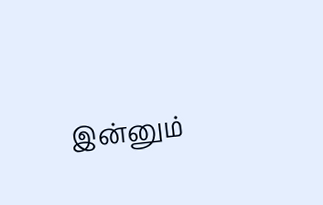இன்னும்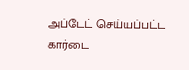அப்டேட் செய்யப்பட்ட கார்டை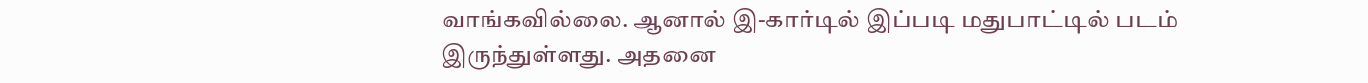வாங்கவில்லை. ஆனால் இ-கார்டில் இப்படி மதுபாட்டில் படம் இருந்துள்ளது. அதனை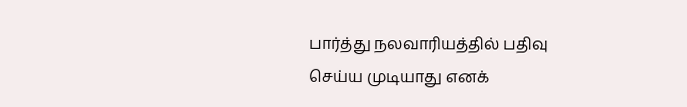பார்த்து நலவாரியத்தில் பதிவு செய்ய முடியாது எனக்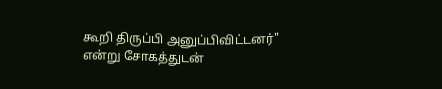கூறி திருப்பி அனுப்பிவிட்டனர்" என்று சோகத்துடன்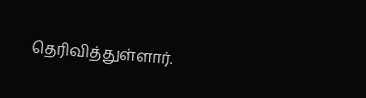தெரிவித்துள்ளார்.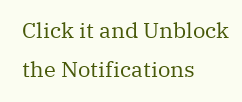Click it and Unblock the Notifications